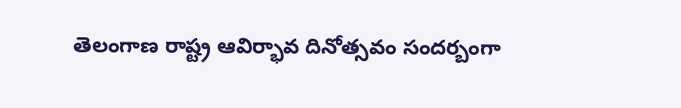తెలంగాణ రాష్ట్ర ఆవిర్భావ దినోత్సవం సందర్బంగా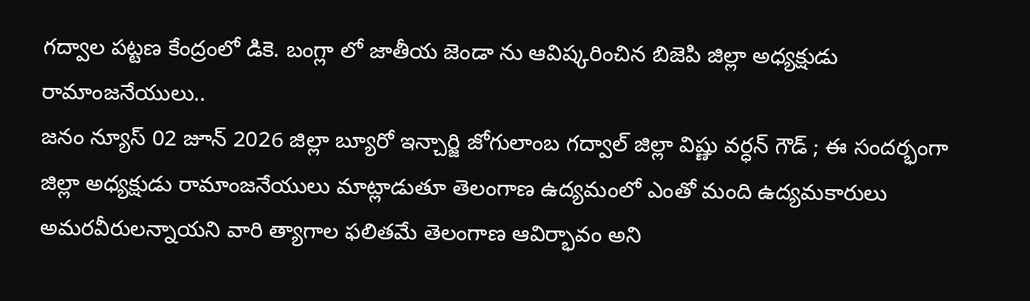గద్వాల పట్టణ కేంద్రంలో డికె. బంగ్లా లో జాతీయ జెండా ను ఆవిష్కరించిన బిజెపి జిల్లా అధ్యక్షుడు రామాంజనేయులు..
జనం న్యూస్ 02 జూన్ 2026 జిల్లా బ్యూరో ఇన్చార్జి జోగులాంబ గద్వాల్ జిల్లా విష్ణు వర్ధన్ గౌడ్ ; ఈ సందర్భంగా జిల్లా అధ్యక్షుడు రామాంజనేయులు మాట్లాడుతూ తెలంగాణ ఉద్యమంలో ఎంతో మంది ఉద్యమకారులు అమరవీరులన్నాయని వారి త్యాగాల ఫలితమే తెలంగాణ ఆవిర్భావం అని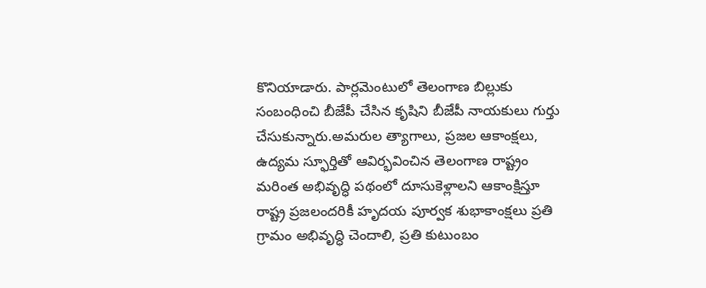కొనియాడారు. పార్లమెంటులో తెలంగాణ బిల్లుకు సంబంధించి బీజేపీ చేసిన కృషిని బీజేపీ నాయకులు గుర్తు చేసుకున్నారు.అమరుల త్యాగాలు, ప్రజల ఆకాంక్షలు, ఉద్యమ స్ఫూర్తితో ఆవిర్భవించిన తెలంగాణ రాష్ట్రం మరింత అభివృద్ధి పథంలో దూసుకెళ్లాలని ఆకాంక్షిస్తూ రాష్ట్ర ప్రజలందరికీ హృదయ పూర్వక శుభాకాంక్షలు ప్రతి గ్రామం అభివృద్ధి చెందాలి, ప్రతి కుటుంబం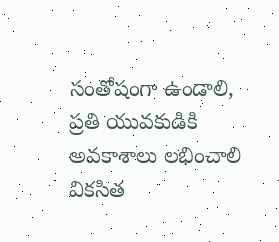సంతోషంగా ఉండాలి, ప్రతి యువకుడికి అవకాశాలు లభించాలి వికసిత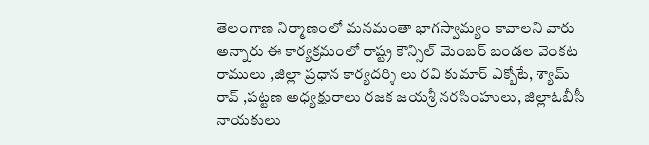తెలంగాణ నిర్మాణంలో మనమంతా భాగస్వామ్యం కావాలని వారు అన్నారు ఈ కార్యక్రమంలో రాష్ట్ర కౌన్సిల్ మెంబర్ బండల వెంకట రాములు ,జిల్లా ప్రధాన కార్యదర్శి లు రవి కుమార్ ఎక్బోటే, శ్యామ్ రావ్ ,పట్టణ అధ్యక్షురాలు రజక జయశ్రీ నరసింహులు, జిల్లాఓబీసీ నాయకులు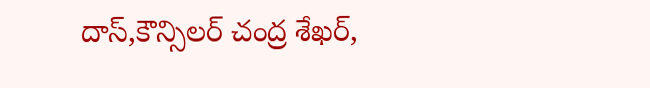దాస్,కౌన్సిలర్ చంద్ర శేఖర్,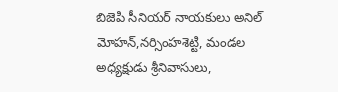బిజెపి సీనియర్ నాయకులు అనిల్ మోహన్,నర్సింహశెట్టి, మండల అధ్యక్షుడు శ్రీనివాసులు,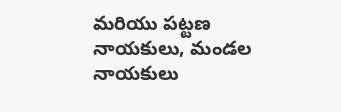మరియు పట్టణ నాయకులు, మండల నాయకులు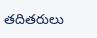తదితరులు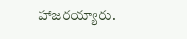హాజరయ్యారు.